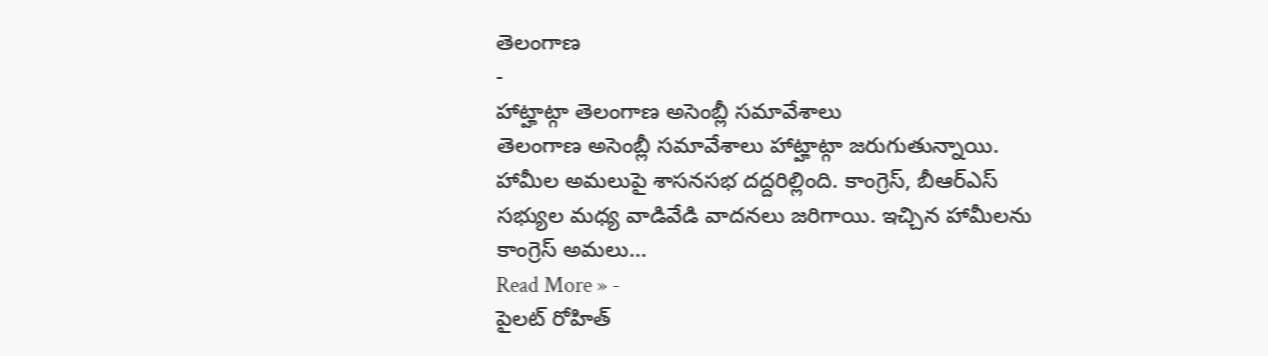తెలంగాణ
-
హాట్హాట్గా తెలంగాణ అసెంబ్లీ సమావేశాలు
తెలంగాణ అసెంబ్లీ సమావేశాలు హాట్హాట్గా జరుగుతున్నాయి. హామీల అమలుపై శాసనసభ దద్దరిల్లింది. కాంగ్రెస్, బీఆర్ఎస్ సభ్యుల మధ్య వాడివేడి వాదనలు జరిగాయి. ఇచ్చిన హామీలను కాంగ్రెస్ అమలు…
Read More » -
పైలట్ రోహిత్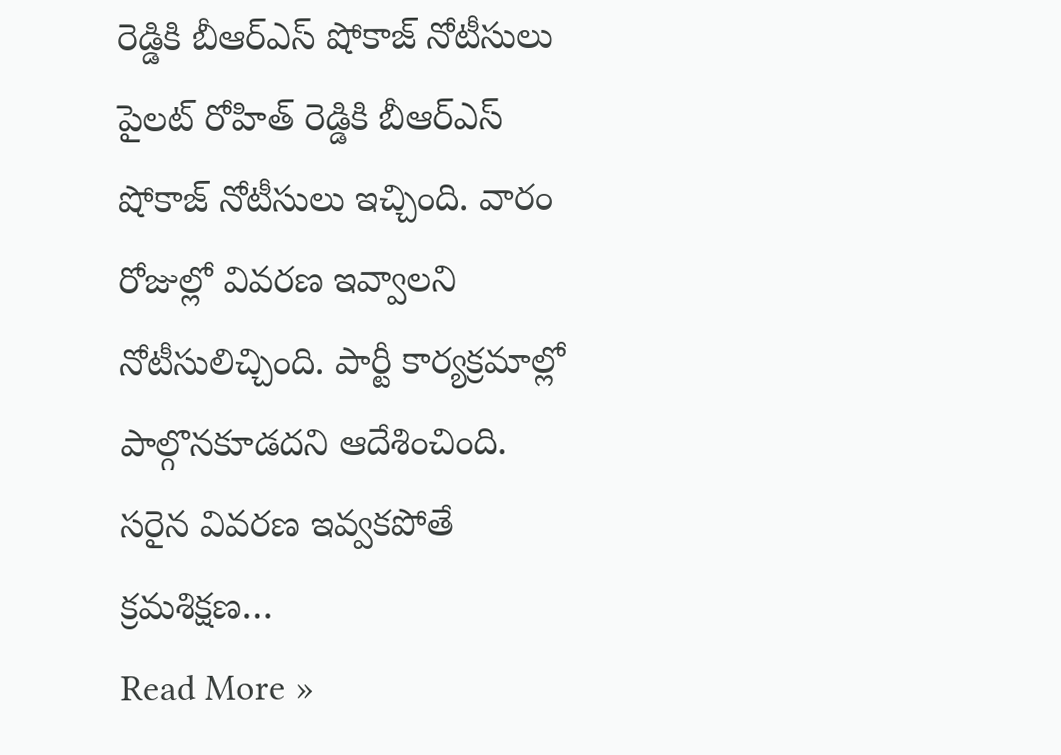రెడ్డికి బీఆర్ఎస్ షోకాజ్ నోటీసులు
పైలట్ రోహిత్ రెడ్డికి బీఆర్ఎస్ షోకాజ్ నోటీసులు ఇచ్చింది. వారం రోజుల్లో వివరణ ఇవ్వాలని నోటీసులిచ్చింది. పార్టీ కార్యక్రమాల్లో పాల్గొనకూడదని ఆదేశించింది. సరైన వివరణ ఇవ్వకపోతే క్రమశిక్షణ…
Read More »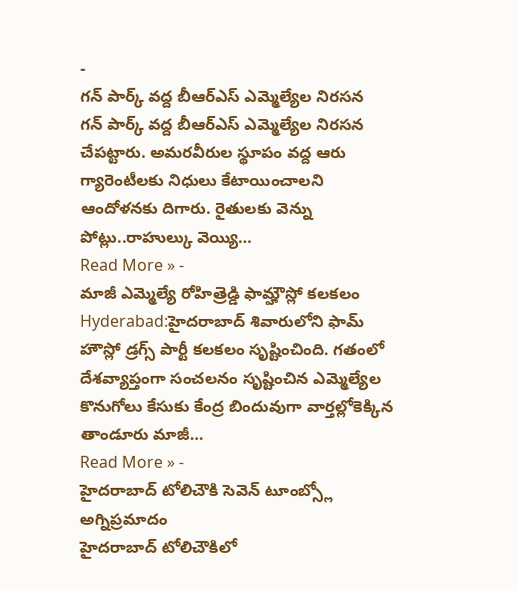-
గన్ పార్క్ వద్ద బీఆర్ఎస్ ఎమ్మెల్యేల నిరసన
గన్ పార్క్ వద్ద బీఆర్ఎస్ ఎమ్మెల్యేల నిరసన చేపట్టారు. అమరవీరుల స్థూపం వద్ద ఆరు గ్యారెంటీలకు నిధులు కేటాయించాలని ఆందోళనకు దిగారు. రైతులకు వెన్ను పోట్లు..రాహుల్కు వెయ్యి…
Read More » -
మాజీ ఎమ్మెల్యే రోహిత్రెడ్డి ఫామ్హౌస్లో కలకలం
Hyderabad:హైదరాబాద్ శివారులోని ఫామ్ హౌస్లో డ్రగ్స్ పార్టీ కలకలం సృష్టించింది. గతంలో దేశవ్యాప్తంగా సంచలనం సృష్టించిన ఎమ్మెల్యేల కొనుగోలు కేసుకు కేంద్ర బిందువుగా వార్తల్లోకెక్కిన తాండూరు మాజీ…
Read More » -
హైదరాబాద్ టోలిచౌకి సెవెన్ టూంబ్స్లో అగ్నిప్రమాదం
హైదరాబాద్ టోలిచౌకిలో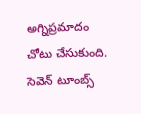అగ్నిప్రమాదం చోటు చేసుకుంది. సెవెన్ టూంబ్స్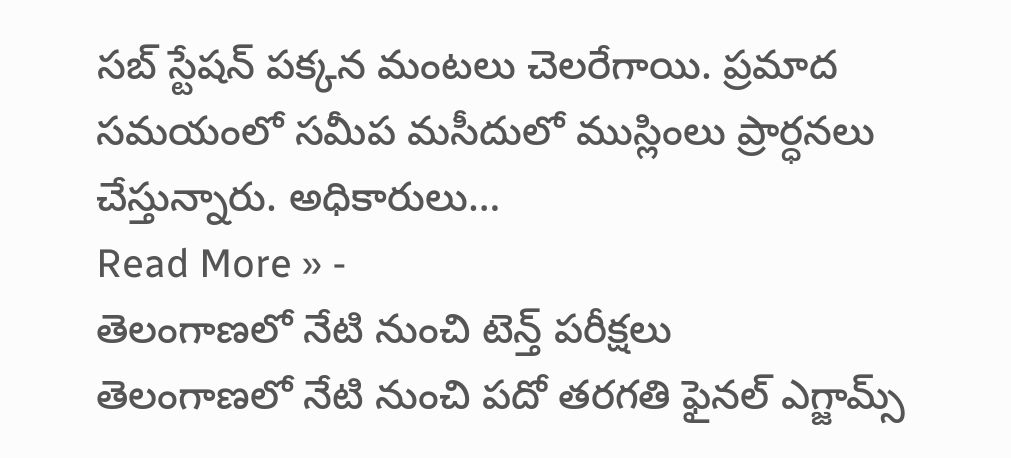సబ్ స్టేషన్ పక్కన మంటలు చెలరేగాయి. ప్రమాద సమయంలో సమీప మసీదులో ముస్లింలు ప్రార్ధనలు చేస్తున్నారు. అధికారులు…
Read More » -
తెలంగాణలో నేటి నుంచి టెన్త్ పరీక్షలు
తెలంగాణలో నేటి నుంచి పదో తరగతి ఫైనల్ ఎగ్జామ్స్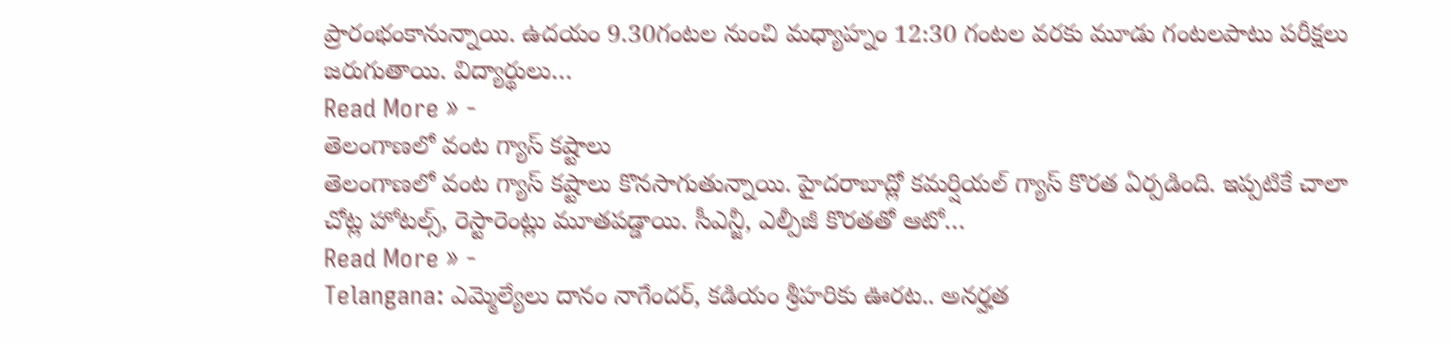ప్రారంభంకానున్నాయి. ఉదయం 9.30గంటల నుంచి మధ్యాహ్నం 12:30 గంటల వరకు మూడు గంటలపాటు పరీక్షలు జరుగుతాయి. విద్యార్థులు…
Read More » -
తెలంగాణలో వంట గ్యాస్ కష్టాలు
తెలంగాణలో వంట గ్యాస్ కష్టాలు కొనసాగుతున్నాయి. హైదరాబాద్లో కమర్షియల్ గ్యాస్ కొరత ఏర్పడింది. ఇప్పటికే చాలా చోట్ల హోటల్స్, రెస్టారెంట్లు మూతపడ్డాయి. సీఎన్జీ, ఎల్పీజీ కొరతతో ఆటో…
Read More » -
Telangana: ఎమ్మెల్యేలు దానం నాగేందర్, కడియం శ్రీహరికు ఊరట.. అనర్హత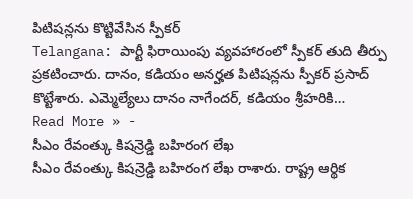పిటిషన్లను కొట్టివేసిన స్పీకర్
Telangana: పార్టీ ఫిరాయింపు వ్యవహారంలో స్పీకర్ తుది తీర్పు ప్రకటించారు. దానం, కడియం అనర్హత పిటిషన్లను స్పీకర్ ప్రసాద్ కొట్టేశారు. ఎమ్మెల్యేలు దానం నాగేందర్, కడియం శ్రీహరికి…
Read More » -
సీఎం రేవంత్కు కిషన్రెడ్డి బహిరంగ లేఖ
సీఎం రేవంత్కు కిషన్రెడ్డి బహిరంగ లేఖ రాశారు. రాష్ట్ర ఆర్థిక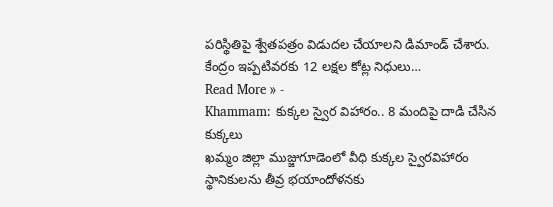పరిస్థితిపై శ్వేతపత్రం విడుదల చేయాలని డిమాండ్ చేశారు. కేంద్రం ఇప్పటివరకు 12 లక్షల కోట్ల నిధులు…
Read More » -
Khammam: కుక్కల స్వైర విహారం.. 8 మందిపై దాడి చేసిన కుక్కలు
ఖమ్మం జిల్లా ముజ్జుగూడెంలో వీధి కుక్కల స్వైరవిహారం స్థానికులను తీవ్ర భయాందోళనకు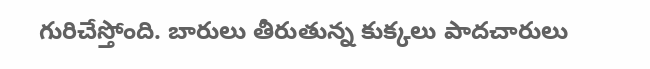గురిచేస్తోంది. బారులు తీరుతున్న కుక్కలు పాదచారులు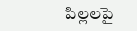పిల్లలపై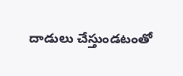దాడులు చేస్తుండటంతో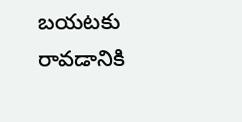బయటకు రావడానికి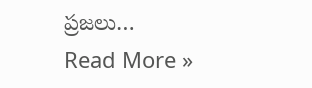ప్రజలు…
Read More »